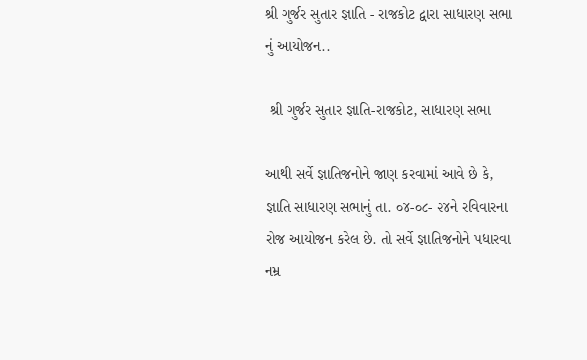શ્રી ગુર્જર સુતાર જ્ઞાતિ - રાજકોટ દ્વારા સાધારણ સભા નું આયોજન..

 શ્રી ગુર્જર સુતાર જ્ઞાતિ-રાજકોટ, સાધારણ સભા

આથી સર્વે જ્ઞાતિજનોને જાણ કરવામાં આવે છે કે, જ્ઞાતિ સાધારણ સભાનું તા. ૦૪-૦૮- ૨૪ને રવિવારના રોજ આયોજન કરેલ છે. તો સર્વે જ્ઞાતિજનોને પધારવા નમ્ર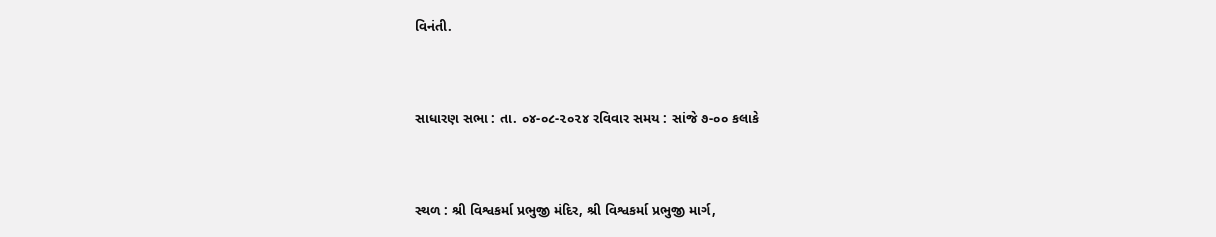વિનંતી.


સાધારણ સભા : તા. ૦૪-૦૮-૨૦૨૪ રવિવાર સમય : સાંજે ૭-૦૦ કલાકે


સ્થળ : શ્રી વિશ્વકર્મા પ્રભુજી મંદિર, શ્રી વિશ્વકર્મા પ્રભુજી માર્ગ,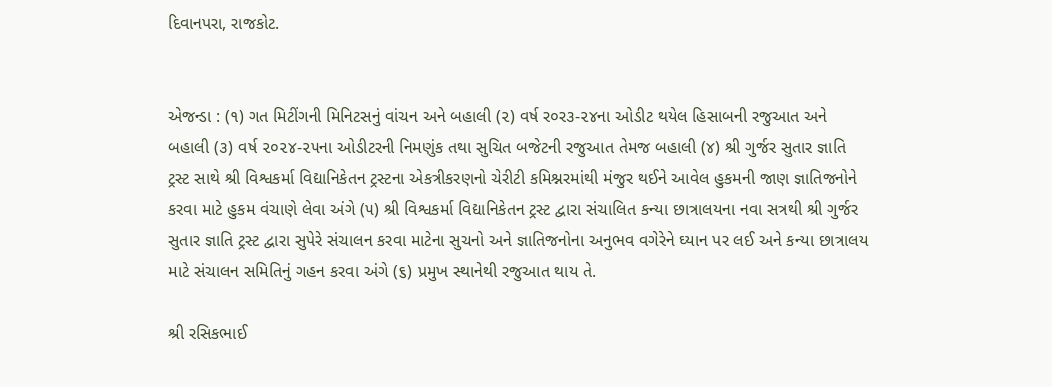દિવાનપરા, રાજકોટ.


એજન્ડા : (૧) ગત મિટીંગની મિનિટસનું વાંચન અને બહાલી (૨) વર્ષ ર૦ર૩-૨૪ના ઓડીટ થયેલ હિસાબની રજુઆત અને બહાલી (૩) વર્ષ ૨૦૨૪-૨૫ના ઓડીટરની નિમણુંક તથા સુચિત બજેટની રજુઆત તેમજ બહાલી (૪) શ્રી ગુર્જર સુતાર જ્ઞાતિ ટ્રસ્ટ સાથે શ્રી વિશ્વકર્મા વિદ્યાનિકેતન ટ્રસ્ટના એકત્રીકરણનો ચેરીટી કમિશ્નરમાંથી મંજુર થઈને આવેલ હુકમની જાણ જ્ઞાતિજનોને કરવા માટે હુકમ વંચાણે લેવા અંગે (૫) શ્રી વિશ્વકર્મા વિદ્યાનિકેતન ટ્રસ્ટ દ્વારા સંચાલિત કન્યા છાત્રાલયના નવા સત્રથી શ્રી ગુર્જર સુતાર જ્ઞાતિ ટ્રસ્ટ દ્વારા સુપેરે સંચાલન કરવા માટેના સુચનો અને જ્ઞાતિજનોના અનુભવ વગેરેને ઘ્યાન પર લઈ અને કન્યા છાત્રાલય માટે સંચાલન સમિતિનું ગહન કરવા અંગે (૬) પ્રમુખ સ્થાનેથી રજુઆત થાય તે.

શ્રી રસિકભાઈ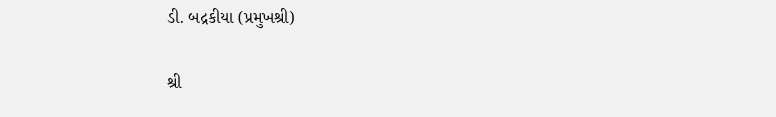ડી. બદ્રકીયા (પ્રમુખશ્રી)

શ્રી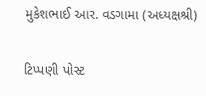મુકેશભાઈ આર. વડગામા (અધ્યક્ષશ્રી)

ટિપ્પણી પોસ્ટ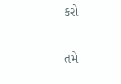કરો

તમે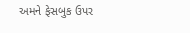અમને ફેસબુક ઉપર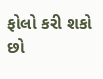ફોલો કરી શકો છો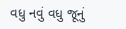વધુ નવું વધુ જૂનું